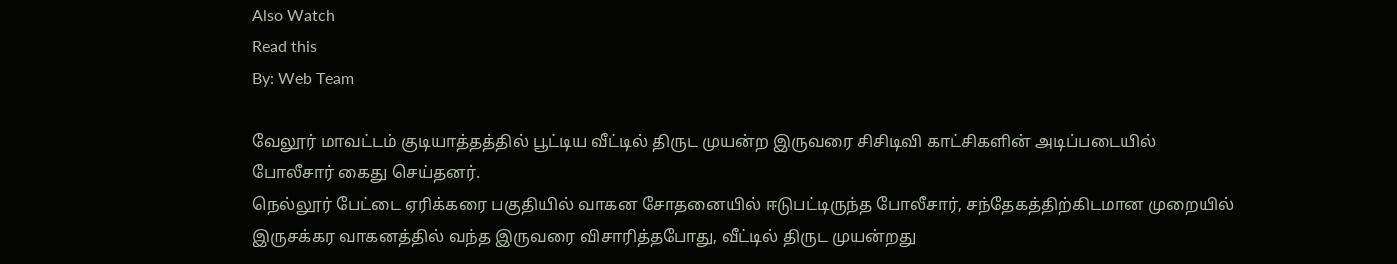Also Watch
Read this
By: Web Team

வேலூர் மாவட்டம் குடியாத்தத்தில் பூட்டிய வீட்டில் திருட முயன்ற இருவரை சிசிடிவி காட்சிகளின் அடிப்படையில் போலீசார் கைது செய்தனர்.
நெல்லூர் பேட்டை ஏரிக்கரை பகுதியில் வாகன சோதனையில் ஈடுபட்டிருந்த போலீசார், சந்தேகத்திற்கிடமான முறையில் இருசக்கர வாகனத்தில் வந்த இருவரை விசாரித்தபோது, வீட்டில் திருட முயன்றது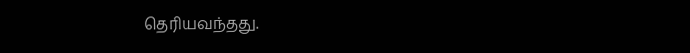தெரியவந்தது.